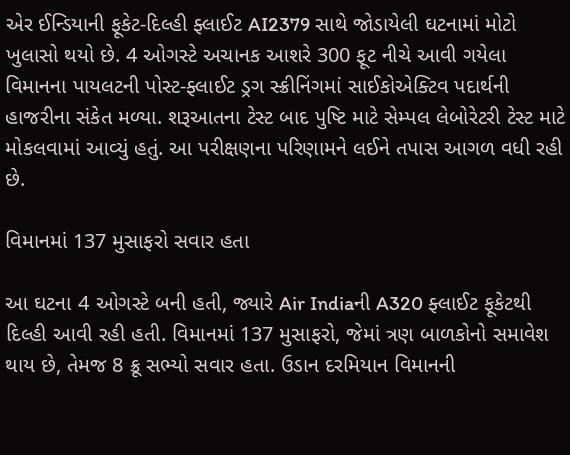એર ઈન્ડિયાની ફૂકેટ-દિલ્હી ફ્લાઈટ AI2379 સાથે જોડાયેલી ઘટનામાં મોટો ખુલાસો થયો છે. 4 ઓગસ્ટે અચાનક આશરે 300 ફૂટ નીચે આવી ગયેલા વિમાનના પાયલટની પોસ્ટ-ફ્લાઈટ ડ્રગ સ્ક્રીનિંગમાં સાઈકોએક્ટિવ પદાર્થની હાજરીના સંકેત મળ્યા. શરૂઆતના ટેસ્ટ બાદ પુષ્ટિ માટે સેમ્પલ લેબોરેટરી ટેસ્ટ માટે મોકલવામાં આવ્યું હતું. આ પરીક્ષણના પરિણામને લઈને તપાસ આગળ વધી રહી છે.

વિમાનમાં 137 મુસાફરો સવાર હતા

આ ઘટના 4 ઓગસ્ટે બની હતી, જ્યારે Air Indiaની A320 ફ્લાઈટ ફૂકેટથી દિલ્હી આવી રહી હતી. વિમાનમાં 137 મુસાફરો, જેમાં ત્રણ બાળકોનો સમાવેશ થાય છે, તેમજ 8 ક્રૂ સભ્યો સવાર હતા. ઉડાન દરમિયાન વિમાનની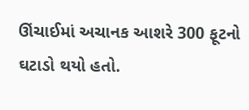ઊંચાઈમાં અચાનક આશરે 300 ફૂટનો ઘટાડો થયો હતો.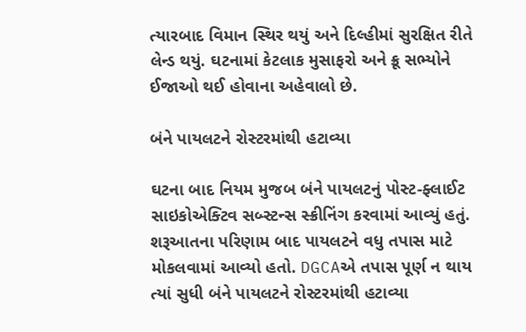ત્યારબાદ વિમાન સ્થિર થયું અને દિલ્હીમાં સુરક્ષિત રીતે લેન્ડ થયું. ઘટનામાં કેટલાક મુસાફરો અને ક્રૂ સભ્યોને ઈજાઓ થઈ હોવાના અહેવાલો છે.

બંને પાયલટને રોસ્ટરમાંથી હટાવ્યા

ઘટના બાદ નિયમ મુજબ બંને પાયલટનું પોસ્ટ-ફ્લાઈટ સાઇકોએક્ટિવ સબ્સ્ટન્સ સ્ક્રીનિંગ કરવામાં આવ્યું હતું. શરૂઆતના પરિણામ બાદ પાયલટને વધુ તપાસ માટે મોકલવામાં આવ્યો હતો. DGCAએ તપાસ પૂર્ણ ન થાય ત્યાં સુધી બંને પાયલટને રોસ્ટરમાંથી હટાવ્યા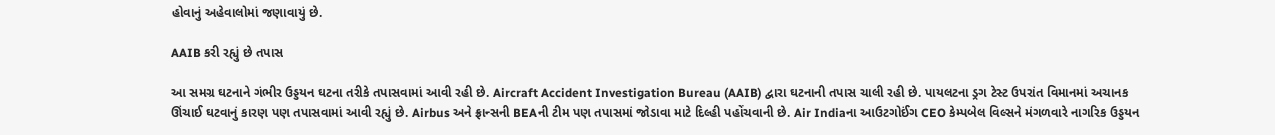હોવાનું અહેવાલોમાં જણાવાયું છે.

AAIB કરી રહ્યું છે તપાસ

આ સમગ્ર ઘટનાને ગંભીર ઉડ્ડયન ઘટના તરીકે તપાસવામાં આવી રહી છે. Aircraft Accident Investigation Bureau (AAIB) દ્વારા ઘટનાની તપાસ ચાલી રહી છે. પાયલટના ડ્રગ ટેસ્ટ ઉપરાંત વિમાનમાં અચાનક ઊંચાઈ ઘટવાનું કારણ પણ તપાસવામાં આવી રહ્યું છે. Airbus અને ફ્રાન્સની BEAની ટીમ પણ તપાસમાં જોડાવા માટે દિલ્હી પહોંચવાની છે. Air Indiaના આઉટગોઈંગ CEO કેમ્પબેલ વિલ્સને મંગળવારે નાગરિક ઉડ્ડયન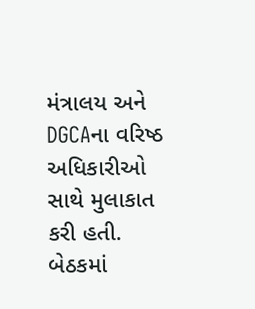મંત્રાલય અને DGCAના વરિષ્ઠ અધિકારીઓ સાથે મુલાકાત કરી હતી. બેઠકમાં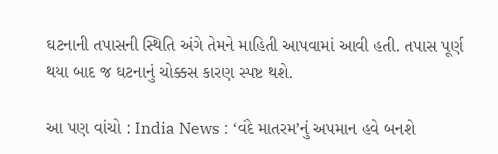ઘટનાની તપાસની સ્થિતિ અંગે તેમને માહિતી આપવામાં આવી હતી. તપાસ પૂર્ણ થયા બાદ જ ઘટનાનું ચોક્કસ કારણ સ્પષ્ટ થશે.

આ પણ વાંચો : India News : ‘વંદે માતરમ‌’નું અપમાન હવે બનશે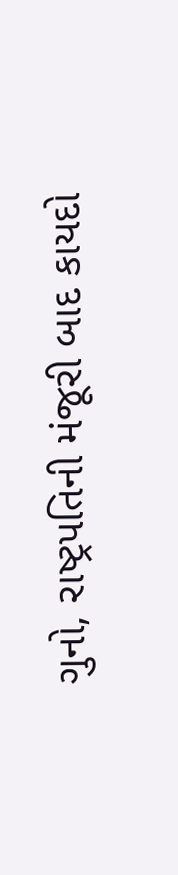ગુનો, રાષ્ટ્રપતિની મંજૂરી બાદ કાયદો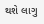થશે લાગુ